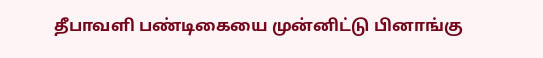தீபாவளி பண்டிகையை முன்னிட்டு பினாங்கு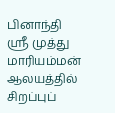பினாந்தி ஸ்ரீ முத்து மாரியம்மன் ஆலயத்தில் சிறப்புப்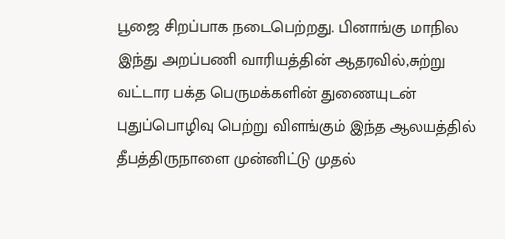பூஜை சிறப்பாக நடைபெற்றது. பினாங்கு மாநில இந்து அறப்பணி வாரியத்தின் ஆதரவில்,சுற்று வட்டார பக்த பெருமக்களின் துணையுடன் புதுப்பொழிவு பெற்று விளங்கும் இந்த ஆலயத்தில் தீபத்திருநாளை முன்னிட்டு முதல்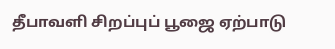தீபாவளி சிறப்புப் பூஜை ஏற்பாடு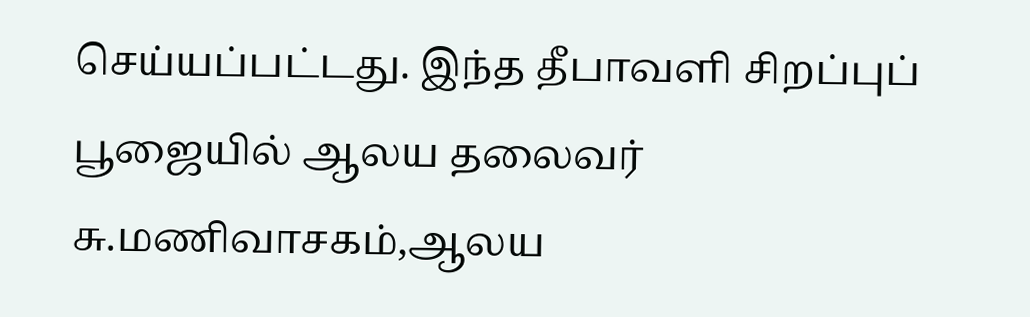செய்யப்பட்டது. இந்த தீபாவளி சிறப்புப் பூஜையில் ஆலய தலைவர் சு.மணிவாசகம்,ஆலய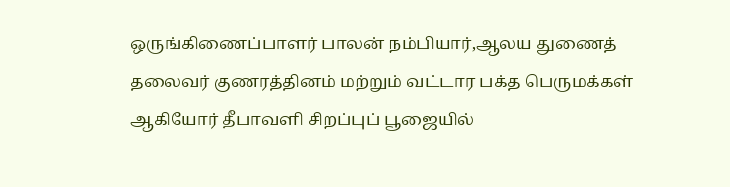ஒருங்கிணைப்பாளர் பாலன் நம்பியார்,ஆலய துணைத் தலைவர் குணரத்தினம் மற்றும் வட்டார பக்த பெருமக்கள் ஆகியோர் தீபாவளி சிறப்புப் பூஜையில்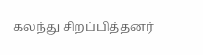கலந்து சிறப்பித்தனர்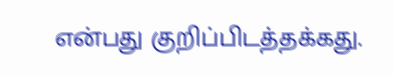என்பது குறிப்பிடத்தக்கது.